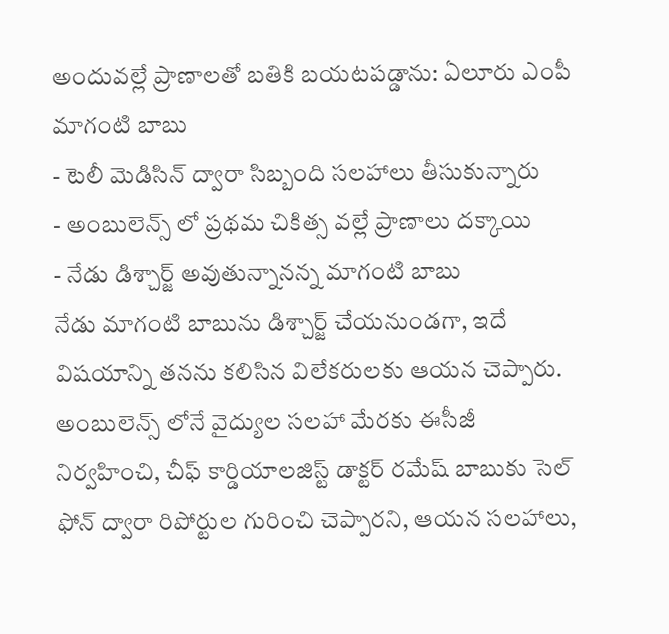అందువల్లే ప్రాణాలతో బతికి బయటపడ్డాను: ఏలూరు ఎంపీ మాగంటి బాబు
- టెలీ మెడిసిన్ ద్వారా సిబ్బంది సలహాలు తీసుకున్నారు
- అంబులెన్స్ లో ప్రథమ చికిత్స వల్లే ప్రాణాలు దక్కాయి
- నేడు డిశ్చార్జ్ అవుతున్నానన్న మాగంటి బాబు
నేడు మాగంటి బాబును డిశ్చార్జ్ చేయనుండగా, ఇదే విషయాన్ని తనను కలిసిన విలేకరులకు ఆయన చెప్పారు. అంబులెన్స్ లోనే వైద్యుల సలహా మేరకు ఈసీజీ నిర్వహించి, చీఫ్ కార్డియాలజిస్ట్ డాక్టర్ రమేష్ బాబుకు సెల్ ఫోన్ ద్వారా రిపోర్టుల గురించి చెప్పారని, ఆయన సలహాలు,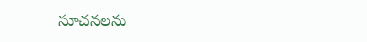సూచనలను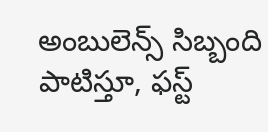అంబులెన్స్ సిబ్బంది పాటిస్తూ, ఫస్ట్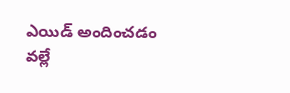ఎయిడ్ అందించడం వల్లే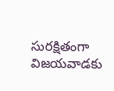సురక్షితంగా విజయవాడకు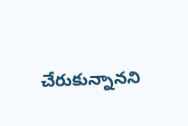చేరుకున్నానని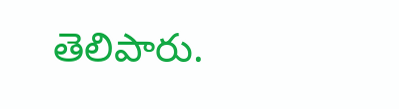తెలిపారు.